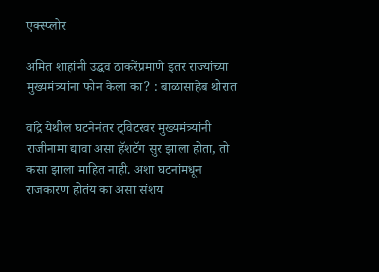एक्स्प्लोर

अमित शाहांनी उद्धव ठाकरेंप्रमाणे इतर राज्यांच्या मुख्यमंत्र्यांना फोन केला का? : बाळासाहेब थोरात

वांद्रे येथील घटनेनंतर ट्विटरवर मुख्यमंत्र्यांनी राजीनामा द्यावा असा हॅशटॅग सुर झाला होता, तो कसा झाला माहित नाही. अशा घटनांमधून राजकारण होतंय का असा संशय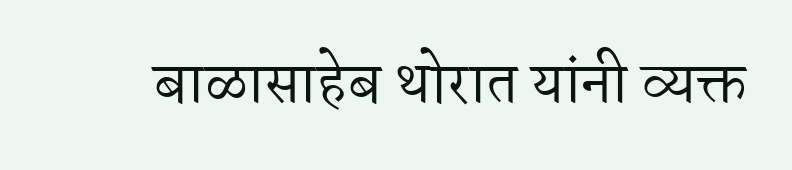बाळासाहेब थोरात यांनी व्यक्त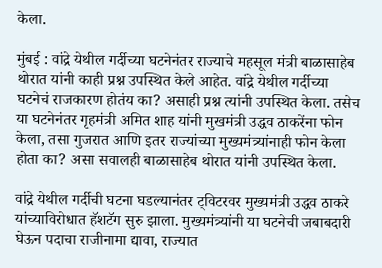केला.

मुंबई : वांद्रे येथील गर्दीच्या घटनेनंतर राज्याचे महसूल मंत्री बाळासाहेब थोरात यांनी काही प्रश्न उपस्थित केले आहेत. वांद्रे येथील गर्दीच्या घटनेचं राजकारण होतंय का? असाही प्रश्न त्यांनी उपस्थित केला. तसेच या घटनेनंतर गृहमंत्री अमित शाह यांनी मुखमंत्री उद्धव ठाकरेंना फोन केला, तसा गुजरात आणि इतर राज्यांच्या मुख्यमंत्र्यांनाही फोन केला होता का? असा सवालही बाळासाहेब थोरात यांनी उपस्थित केला.

वांद्रे येथील गर्दीची घटना घडल्यानंतर ट्विटरवर मुख्यमंत्री उद्धव ठाकरे यांच्याविरोधात हॅशटॅग सुरु झाला. मुख्यमंत्र्यांनी या घटनेची जबाबदारी घेऊन पदाचा राजीनामा द्यावा, राज्यात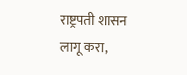राष्ट्रपती शासन लागू करा,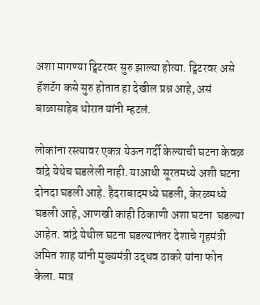अशा मागण्या ट्विटरवर सुरु झाल्या होत्या. ट्विटरवर असे हॅशटॅग कसे सुरु होतात हा देखील प्रश्न आहे, असं बाळासाहेब थोरात यांनी म्हटलं.

लोकांना रस्त्यावर एकत्र येऊन गर्दी केल्याची घटना केवळ वांद्रे येथेच घडलेली नाही. याआधी सूरतमध्ये अशी घटना दोनदा घडली आहे. हैदराबादमध्ये घडली, केरळमध्ये घडली आहे, आणखी काही ठिकाणी अशा घटना  घडल्या आहेत. वांद्रे येथील घटना घडल्यानंतर देशाचे गृहमंत्री अमित शाह यांनी मुख्यमंत्री उद्धव ठाकरे यांना फोन केला. मात्र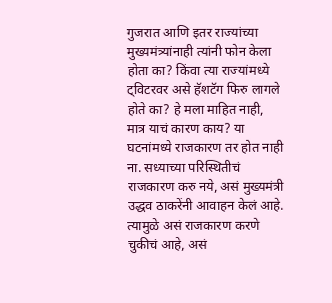गुजरात आणि इतर राज्यांच्या मुख्यमंत्र्यांनाही त्यांनी फोन केला होता का? किंवा त्या राज्यांमध्ये ट्विटरवर असे हॅशटॅग फिरु लागले होते का? हे मला माहित नाही, मात्र याचं कारण काय? या घटनांमध्ये राजकारण तर होत नाही ना. सध्याच्या परिस्थितीचं राजकारण करु नये, असं मुख्यमंत्री उद्धव ठाकरेंनी आवाहन केलं आहे. त्यामुळे असं राजकारण करणे चुकीचं आहे, असं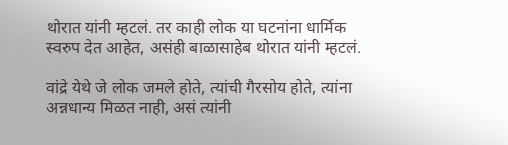थोरात यांनी म्हटलं. तर काही लोक या घटनांना धार्मिक स्वरुप देत आहेत, असंही बाळासाहेब थोरात यांनी म्हटलं.

वांद्रे येथे जे लोक जमले होते, त्यांची गैरसोय होते, त्यांना अन्नधान्य मिळत नाही, असं त्यांनी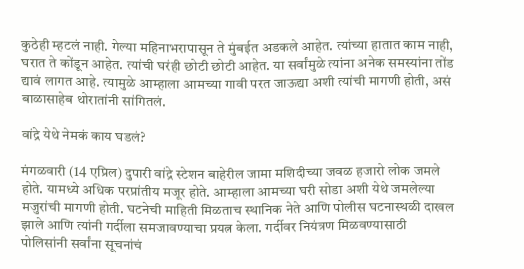कुठेही म्हटलं नाही. गेल्या महिनाभरापासून ते मुंबईत अडकले आहेत. त्यांच्या हातात काम नाही, घरात ते कोंडून आहेत. त्यांची घरंही छोटी छोटी आहेत. या सर्वांमुळे त्यांना अनेक समस्यांना तोंड द्यावं लागत आहे. त्यामुळे आम्हाला आमच्या गावी परत जाऊद्या अशी त्यांची मागणी होती, असं बाळासाहेब थोरातांनी सांगितलं.

वांद्रे येथे नेमकं काय घडलं?

मंगळवारी (14 एप्रिल) दुपारी वांद्रे स्टेशन बाहेरील जामा मशिदीच्या जवळ हजारो लोक जमले होते. यामध्ये अधिक परप्रांतीय मजूर होते. आम्हाला आमच्या घरी सोडा अशी येथे जमलेल्या मजुरांची मागणी होती. घटनेची माहिती मिळताच स्थानिक नेते आणि पोलीस घटनास्थळी दाखल झाले आणि त्यांनी गर्दीला समजावण्याचा प्रयत्न केला. गर्दीवर नियंत्रण मिळवण्यासाठी पोलिसांनी सर्वांना सूचनांचं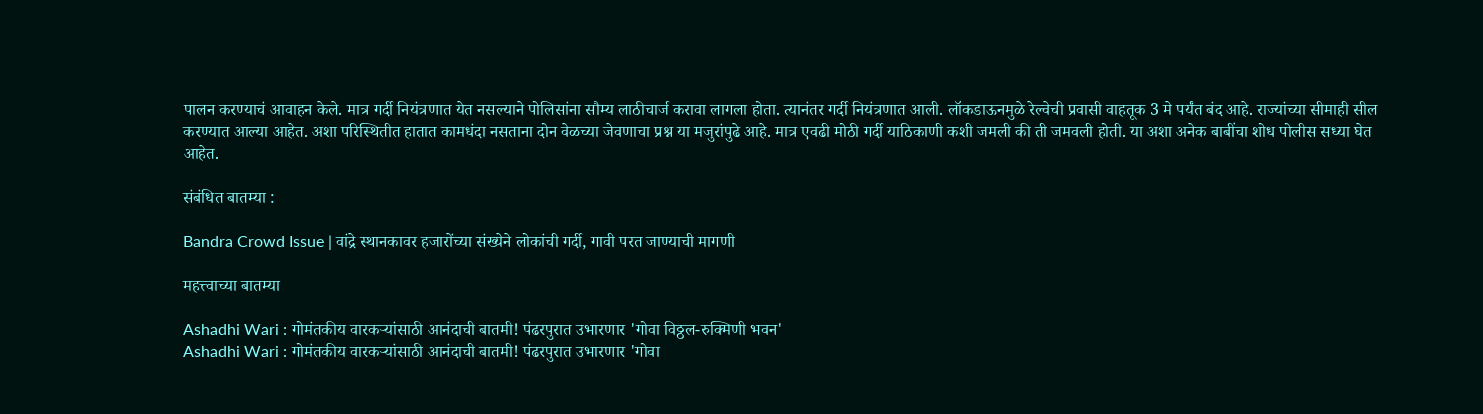पालन करण्याचं आवाहन केले. मात्र गर्दी नियंत्रणात येत नसल्याने पोलिसांना सौम्य लाठीचार्ज करावा लागला होता. त्यानंतर गर्दी नियंत्रणात आली. लॉकडाऊनमुळे रेल्वेची प्रवासी वाहतूक 3 मे पर्यंत बंद आहे. राज्यांच्या सीमाही सील करण्यात आल्या आहेत. अशा परिस्थितीत हातात कामधंदा नसताना दोन वेळच्या जेवणाचा प्रश्न या मजुरांपुढे आहे. मात्र एवढी मोठी गर्दी याठिकाणी कशी जमली की ती जमवली होती. या अशा अनेक बाबींचा शोध पोलीस सध्या घेत आहेत.

संबंधित बातम्या :

Bandra Crowd Issue | वांद्रे स्थानकावर हजारोंच्या संख्येने लोकांची गर्दी, गावी परत जाण्याची मागणी

महत्त्वाच्या बातम्या

Ashadhi Wari : गोमंतकीय वारकऱ्यांसाठी आनंदाची बातमी! पंढरपुरात उभारणार 'गोवा विठ्ठल-रुक्मिणी भवन'
Ashadhi Wari : गोमंतकीय वारकऱ्यांसाठी आनंदाची बातमी! पंढरपुरात उभारणार 'गोवा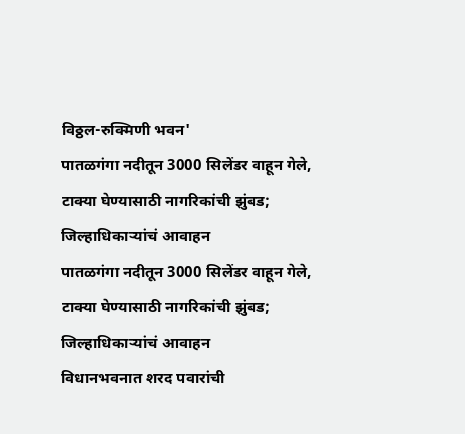विठ्ठल-रुक्मिणी भवन'
पातळगंगा नदीतून 3000 सिलेंडर वाहून गेले, टाक्या घेण्यासाठी नागरिकांची झुंबड; जिल्हाधिकाऱ्यांचं आवाहन
पातळगंगा नदीतून 3000 सिलेंडर वाहून गेले, टाक्या घेण्यासाठी नागरिकांची झुंबड; जिल्हाधिकाऱ्यांचं आवाहन
विधानभवनात शरद पवारांची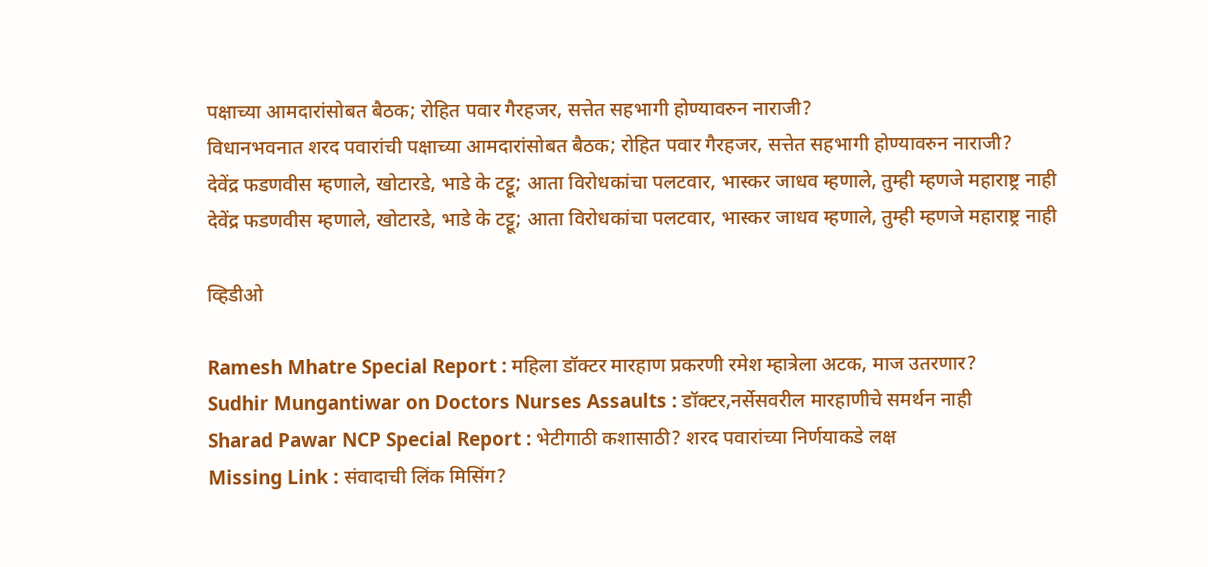पक्षाच्या आमदारांसोबत बैठक; रोहित पवार गैरहजर, सत्तेत सहभागी होण्यावरुन नाराजी?
विधानभवनात शरद पवारांची पक्षाच्या आमदारांसोबत बैठक; रोहित पवार गैरहजर, सत्तेत सहभागी होण्यावरुन नाराजी?
देवेंद्र फडणवीस म्हणाले, खोटारडे, भाडे के टट्टू; आता विरोधकांचा पलटवार, भास्कर जाधव म्हणाले, तुम्ही म्हणजे महाराष्ट्र नाही
देवेंद्र फडणवीस म्हणाले, खोटारडे, भाडे के टट्टू; आता विरोधकांचा पलटवार, भास्कर जाधव म्हणाले, तुम्ही म्हणजे महाराष्ट्र नाही

व्हिडीओ

Ramesh Mhatre Special Report : महिला डॉक्टर मारहाण प्रकरणी रमेश म्हात्रेला अटक, माज उतरणार?
Sudhir Mungantiwar on Doctors Nurses Assaults : डॉक्टर,नर्सेसवरील मारहाणीचे समर्थन नाही
Sharad Pawar NCP Special Report : भेटीगाठी कशासाठी? शरद पवारांच्या निर्णयाकडे लक्ष
Missing Link : संवादाची लिंक मिसिंग?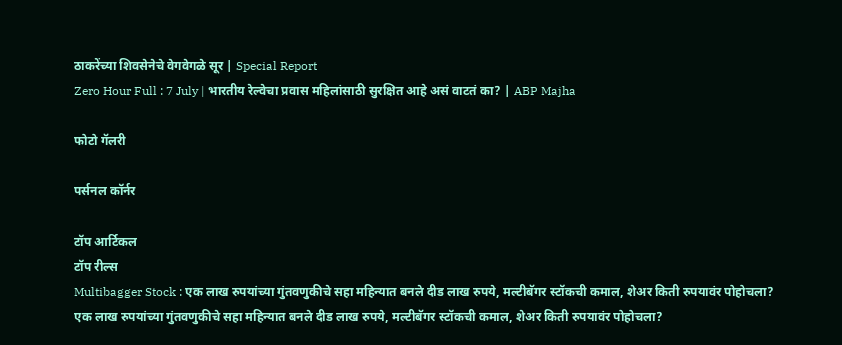ठाकरेंच्या शिवसेनेचे वेगवेगळे सूर | Special Report
Zero Hour Full : 7 July | भारतीय रेल्वेचा प्रवास महिलांसाठी सुरक्षित आहे असं वाटतं का? | ABP Majha

फोटो गॅलरी

पर्सनल कॉर्नर

टॉप आर्टिकल
टॉप रील्स
Multibagger Stock : एक लाख रुपयांच्या गुंतवणुकीचे सहा महिन्यात बनले दीड लाख रुपये, मल्टीबॅगर स्टॉकची कमाल, शेअर किती रुपयावंर पोहोचला?
एक लाख रुपयांच्या गुंतवणुकीचे सहा महिन्यात बनले दीड लाख रुपये, मल्टीबॅगर स्टॉकची कमाल, शेअर किती रुपयावंर पोहोचला?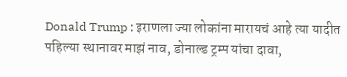Donald Trump : इराणला ज्या लोकांना मारायचं आहे त्या यादीत पहिल्या स्थानावर माझं नाव, डोनाल्ड ट्रम्प यांचा दावा,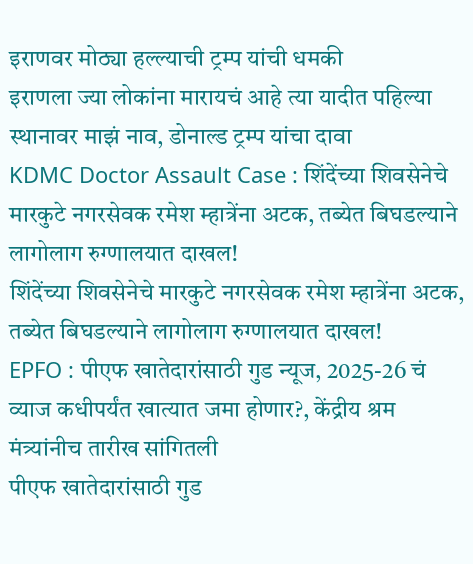इराणवर मोठ्या हल्ल्याची ट्रम्प यांची धमकी
इराणला ज्या लोकांना मारायचं आहे त्या यादीत पहिल्या स्थानावर माझं नाव, डोनाल्ड ट्रम्प यांचा दावा
KDMC Doctor Assault Case : शिंदेंच्या शिवसेनेचे मारकुटे नगरसेवक रमेश म्हात्रेंना अटक, तब्येत बिघडल्याने लागोलाग रुग्णालयात दाखल!
शिंदेंच्या शिवसेनेचे मारकुटे नगरसेवक रमेश म्हात्रेंना अटक, तब्येत बिघडल्याने लागोलाग रुग्णालयात दाखल!
EPFO : पीएफ खातेदारांसाठी गुड न्यूज, 2025-26 चं व्याज कधीपर्यंत खात्यात जमा होणार?, केंद्रीय श्रम मंत्र्यांनीच तारीख सांगितली
पीएफ खातेदारांसाठी गुड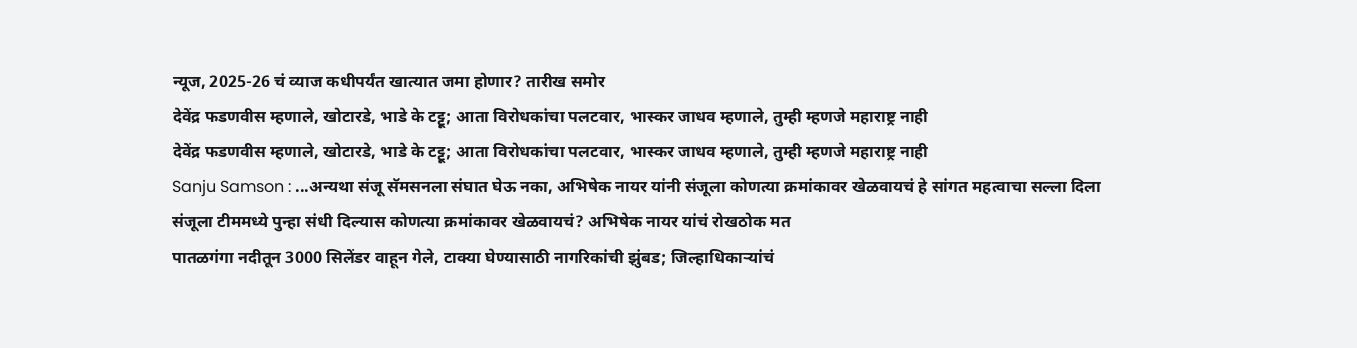न्यूज, 2025-26 चं व्याज कधीपर्यंत खात्यात जमा होणार? तारीख समोर
देवेंद्र फडणवीस म्हणाले, खोटारडे, भाडे के टट्टू; आता विरोधकांचा पलटवार, भास्कर जाधव म्हणाले, तुम्ही म्हणजे महाराष्ट्र नाही
देवेंद्र फडणवीस म्हणाले, खोटारडे, भाडे के टट्टू; आता विरोधकांचा पलटवार, भास्कर जाधव म्हणाले, तुम्ही म्हणजे महाराष्ट्र नाही
Sanju Samson : ...अन्यथा संजू सॅमसनला संघात घेऊ नका, अभिषेक नायर यांनी संजूला कोणत्या क्रमांकावर खेळवायचं हे सांगत महत्वाचा सल्ला दिला
संजूला टीममध्ये पुन्हा संधी दिल्यास कोणत्या क्रमांकावर खेळवायचं? अभिषेक नायर यांचं रोखठोक मत
पातळगंगा नदीतून 3000 सिलेंडर वाहून गेले, टाक्या घेण्यासाठी नागरिकांची झुंबड; जिल्हाधिकाऱ्यांचं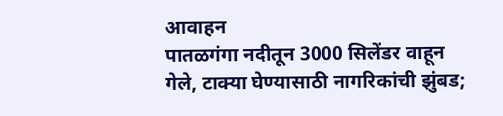आवाहन
पातळगंगा नदीतून 3000 सिलेंडर वाहून गेले, टाक्या घेण्यासाठी नागरिकांची झुंबड;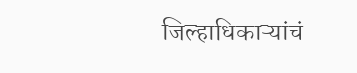जिल्हाधिकाऱ्यांचं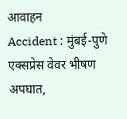आवाहन
Accident : मुंबई-पुणे एक्सप्रेस वेवर भीषण अपघात,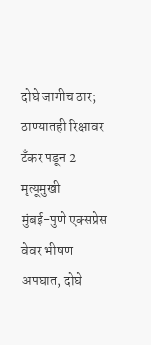दोघे जागीच ठार; ठाण्यातही रिक्षावर टँकर पडून 2 मृत्यूमुखी
मुंबई-पुणे एक्सप्रेस वेवर भीषण अपघात, दोघे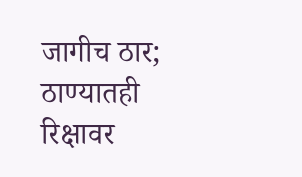जागीच ठार; ठाण्यातही रिक्षावर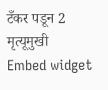टँकर पडून 2 मृत्यूमुखी
Embed widget